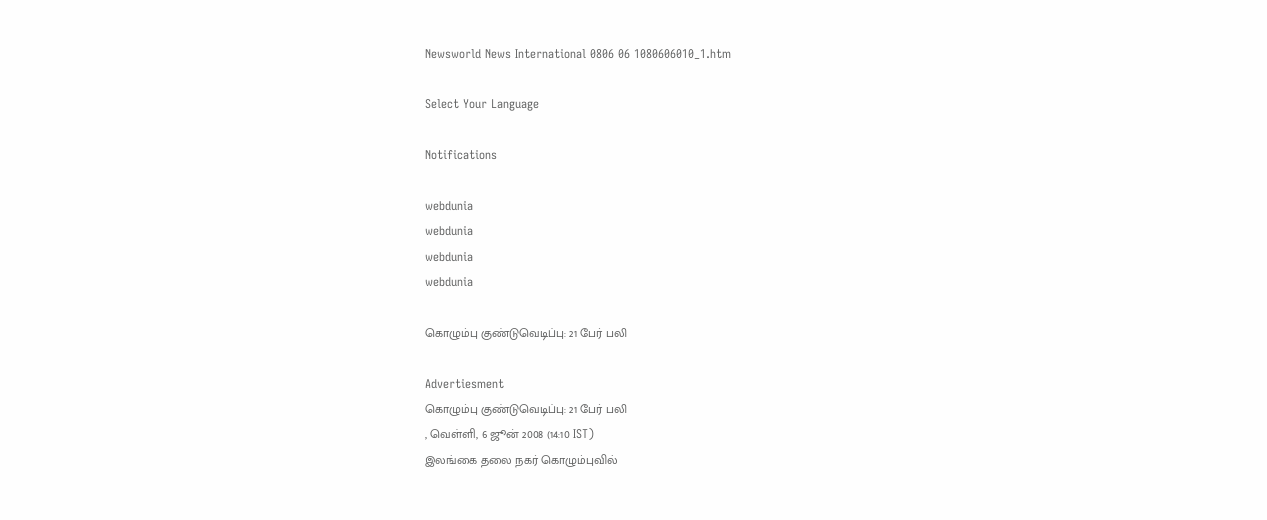Newsworld News International 0806 06 1080606010_1.htm

Select Your Language

Notifications

webdunia
webdunia
webdunia
webdunia

கொழும்பு குண்டுவெடிப்பு: 21 பேர் பலி

Advertiesment
கொழும்பு குண்டுவெடிப்பு: 21 பேர் பலி
, வெள்ளி, 6 ஜூன் 2008 (14:10 IST)
இலங்கை தலை நகர் கொழும்புவில்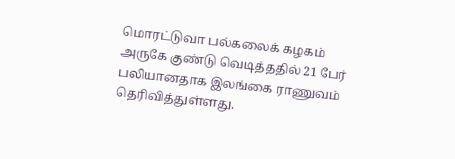மொரட்டுவா பல்கலைக் கழகம் அருகே குண்டு வெடித்ததில் 21 பேர் பலியானதாக இலங்கை ராணுவம் தெரிவித்துள்ளது.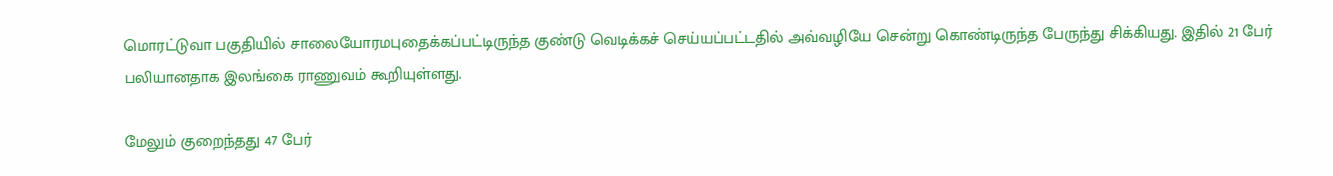மொரட்டுவா பகுதியில் சாலையோர‌மபுதை‌க்க‌ப்‌ப‌ட்டிரு‌ந்த குண்டு வெடிக்கச் செய்யப்பட்டதில் அவ்வழியே சென்று கொண்டிருந்த பேருந்து சிக்கியது. இதில் 21 பேர் பலியானதாக இலங்கை ராணுவம் கூறியுள்ளது.

மேலும் குறைந்தது 47 பேர்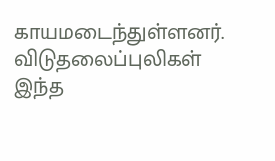காயமடைந்துள்ளனர். விடுதலைப்புலிகள் இந்த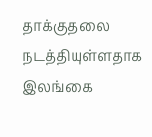தாக்குதலை நடத்தியுள்ளதாக இலங்கை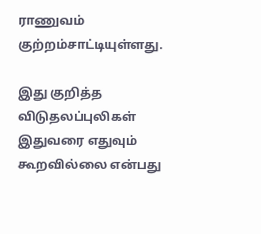ராணுவம் குற்றம்சாட்டியுள்ளது.

இது குறித்த விடுதலப்புலிகள் இதுவரை எதுவும் கூறவில்லை என்பது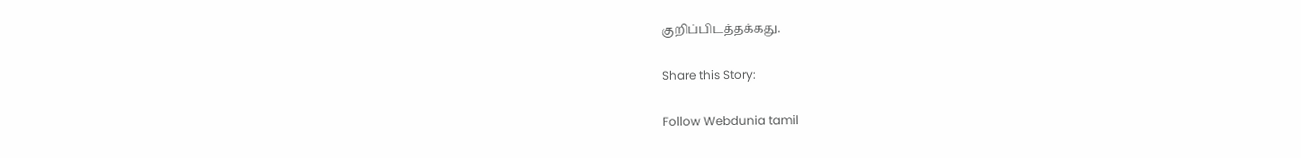குறிப்பிடத்தக்கது.

Share this Story:

Follow Webdunia tamil